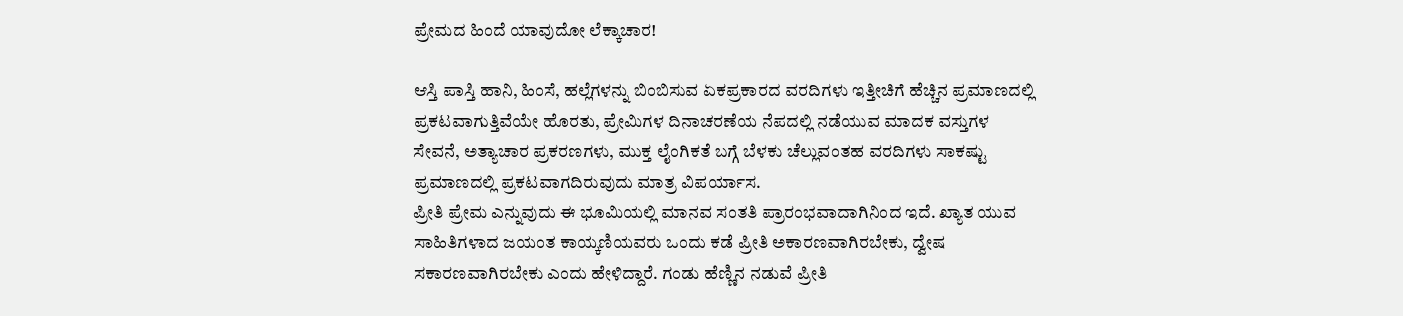ಪ್ರೇಮದ ಹಿಂದೆ ಯಾವುದೋ ಲೆಕ್ಕಾಚಾರ!

ಆಸ್ತಿ ಪಾಸ್ತಿ ಹಾನಿ, ಹಿಂಸೆ, ಹಲ್ಲೆಗಳನ್ನು ಬಿಂಬಿಸುವ ಏಕಪ್ರಕಾರದ ವರದಿಗಳು ಇತ್ತೀಚಿಗೆ ಹೆಚ್ಚಿನ ಪ್ರಮಾಣದಲ್ಲಿ ಪ್ರಕಟವಾಗುತ್ತಿವೆಯೇ ಹೊರತು, ಪ್ರೇಮಿಗಳ ದಿನಾಚರಣೆಯ ನೆಪದಲ್ಲಿ ನಡೆಯುವ ಮಾದಕ ವಸ್ತುಗಳ ಸೇವನೆ, ಅತ್ಯಾಚಾರ ಪ್ರಕರಣಗಳು, ಮುಕ್ತ ಲೈಂಗಿಕತೆ ಬಗ್ಗೆ ಬೆಳಕು ಚೆಲ್ಲುವಂತಹ ವರದಿಗಳು ಸಾಕಷ್ಟು ಪ್ರಮಾಣದಲ್ಲಿ ಪ್ರಕಟವಾಗದಿರುವುದು ಮಾತ್ರ ವಿಪರ್ಯಾಸ.
ಪ್ರೀತಿ ಪ್ರೇಮ ಎನ್ನುವುದು ಈ ಭೂಮಿಯಲ್ಲಿ ಮಾನವ ಸಂತತಿ ಪ್ರಾರಂಭವಾದಾಗಿನಿಂದ ಇದೆ. ಖ್ಯಾತ ಯುವ ಸಾಹಿತಿಗಳಾದ ಜಯಂತ ಕಾಯ್ಕಣಿಯವರು ಒಂದು ಕಡೆ ಪ್ರೀತಿ ಅಕಾರಣವಾಗಿರಬೇಕು, ದ್ವೇಷ ಸಕಾರಣವಾಗಿರಬೇಕು ಎಂದು ಹೇಳಿದ್ದಾರೆ. ಗಂಡು ಹೆಣ್ಣಿನ ನಡುವೆ ಪ್ರೀತಿ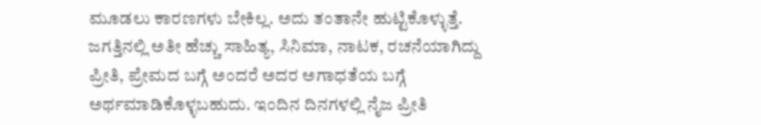ಮೂಡಲು ಕಾರಣಗಳು ಬೇಕಿಲ್ಲ. ಅದು ತಂತಾನೇ ಹುಟ್ಟಿಕೊಳ್ಳುತ್ತೆ. ಜಗತ್ತಿನಲ್ಲಿ ಅತೀ ಹೆಚ್ಚು ಸಾಹಿತ್ಯ, ಸಿನಿಮಾ, ನಾಟಕ, ರಚನೆಯಾಗಿದ್ದು ಪ್ರೀತಿ, ಪ್ರೇಮದ ಬಗ್ಗೆ ಅಂದರೆ ಅದರ ಅಗಾಧತೆಯ ಬಗ್ಗೆ ಅರ್ಥಮಾಡಿಕೊಳ್ಳಬಹುದು. ಇಂದಿನ ದಿನಗಳಲ್ಲಿ ನೈಜ ಪ್ರೀತಿ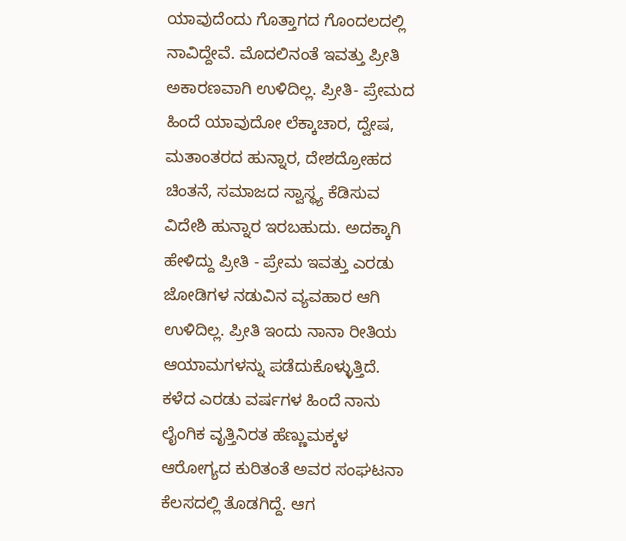ಯಾವುದೆಂದು ಗೊತ್ತಾಗದ ಗೊಂದಲದಲ್ಲಿ ನಾವಿದ್ದೇವೆ. ಮೊದಲಿನಂತೆ ಇವತ್ತು ಪ್ರೀತಿ ಅಕಾರಣವಾಗಿ ಉಳಿದಿಲ್ಲ. ಪ್ರೀತಿ- ಪ್ರೇಮದ ಹಿಂದೆ ಯಾವುದೋ ಲೆಕ್ಕಾಚಾರ, ದ್ವೇಷ, ಮತಾಂತರದ ಹುನ್ನಾರ, ದೇಶದ್ರೋಹದ ಚಿಂತನೆ, ಸಮಾಜದ ಸ್ವಾಸ್ಥ್ಯ ಕೆಡಿಸುವ ವಿದೇಶಿ ಹುನ್ನಾರ ಇರಬಹುದು. ಅದಕ್ಕಾಗಿ ಹೇಳಿದ್ದು ಪ್ರೀತಿ - ಪ್ರೇಮ ಇವತ್ತು ಎರಡು ಜೋಡಿಗಳ ನಡುವಿನ ವ್ಯವಹಾರ ಆಗಿ ಉಳಿದಿಲ್ಲ. ಪ್ರೀತಿ ಇಂದು ನಾನಾ ರೀತಿಯ ಆಯಾಮಗಳನ್ನು ಪಡೆದುಕೊಳ್ಳುತ್ತಿದೆ.
ಕಳೆದ ಎರಡು ವರ್ಷಗಳ ಹಿಂದೆ ನಾನು ಲೈಂಗಿಕ ವೃತ್ತಿನಿರತ ಹೆಣ್ಣುಮಕ್ಕಳ ಆರೋಗ್ಯದ ಕುರಿತಂತೆ ಅವರ ಸಂಘಟನಾ ಕೆಲಸದಲ್ಲಿ ತೊಡಗಿದ್ದೆ. ಆಗ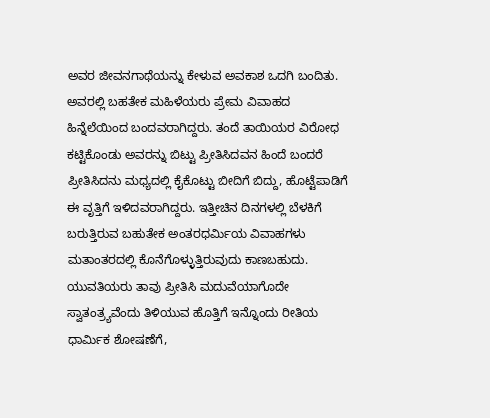ಅವರ ಜೀವನಗಾಥೆಯನ್ನು ಕೇಳುವ ಅವಕಾಶ ಒದಗಿ ಬಂದಿತು. ಅವರಲ್ಲಿ ಬಹತೇಕ ಮಹಿಳೆಯರು ಪ್ರೇಮ ವಿವಾಹದ ಹಿನ್ನೆಲೆಯಿಂದ ಬಂದವರಾಗಿದ್ದರು. ತಂದೆ ತಾಯಿಯರ ವಿರೋಧ ಕಟ್ಟಿಕೊಂಡು ಅವರನ್ನು ಬಿಟ್ಟು ಪ್ರೀತಿಸಿದವನ ಹಿಂದೆ ಬಂದರೆ ಪ್ರೀತಿಸಿದನು ಮಧ್ಯದಲ್ಲಿ ಕೈಕೊಟ್ಟು ಬೀದಿಗೆ ಬಿದ್ದು, ಹೊಟ್ಟೆಪಾಡಿಗೆ ಈ ವೃತ್ತಿಗೆ ಇಳಿದವರಾಗಿದ್ದರು. ಇತ್ತೀಚಿನ ದಿನಗಳಲ್ಲಿ ಬೆಳಕಿಗೆ ಬರುತ್ತಿರುವ ಬಹುತೇಕ ಅಂತರಧರ್ಮಿಯ ವಿವಾಹಗಳು ಮತಾಂತರದಲ್ಲಿ ಕೊನೆಗೊಳ್ಳುತ್ತಿರುವುದು ಕಾಣಬಹುದು. ಯುವತಿಯರು ತಾವು ಪ್ರೀತಿಸಿ ಮದುವೆಯಾಗೊದೇ ಸ್ವಾತಂತ್ರ್ಯವೆಂದು ತಿಳಿಯುವ ಹೊತ್ತಿಗೆ ಇನ್ನೊಂದು ರೀತಿಯ ಧಾರ್ಮಿಕ ಶೋಷಣೆಗೆ,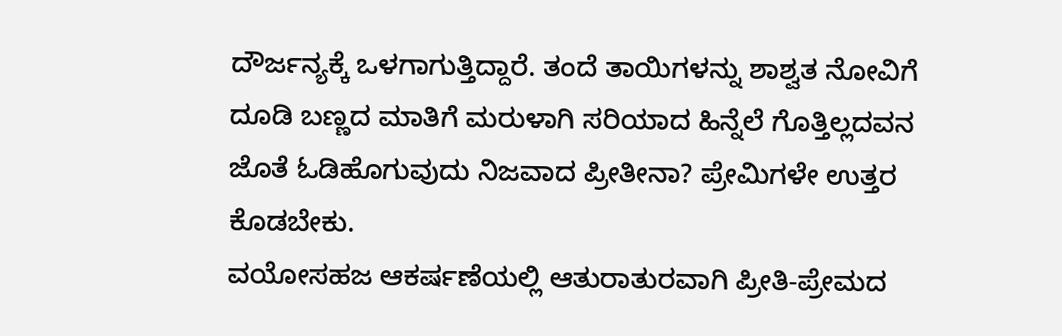ದೌರ್ಜನ್ಯಕ್ಕೆ ಒಳಗಾಗುತ್ತಿದ್ದಾರೆ. ತಂದೆ ತಾಯಿಗಳನ್ನು ಶಾಶ್ವತ ನೋವಿಗೆ ದೂಡಿ ಬಣ್ಣದ ಮಾತಿಗೆ ಮರುಳಾಗಿ ಸರಿಯಾದ ಹಿನ್ನೆಲೆ ಗೊತ್ತಿಲ್ಲದವನ ಜೊತೆ ಓಡಿಹೊಗುವುದು ನಿಜವಾದ ಪ್ರೀತೀನಾ? ಪ್ರೇಮಿಗಳೇ ಉತ್ತರ ಕೊಡಬೇಕು.
ವಯೋಸಹಜ ಆಕರ್ಷಣೆಯಲ್ಲಿ ಆತುರಾತುರವಾಗಿ ಪ್ರೀತಿ-ಪ್ರೇಮದ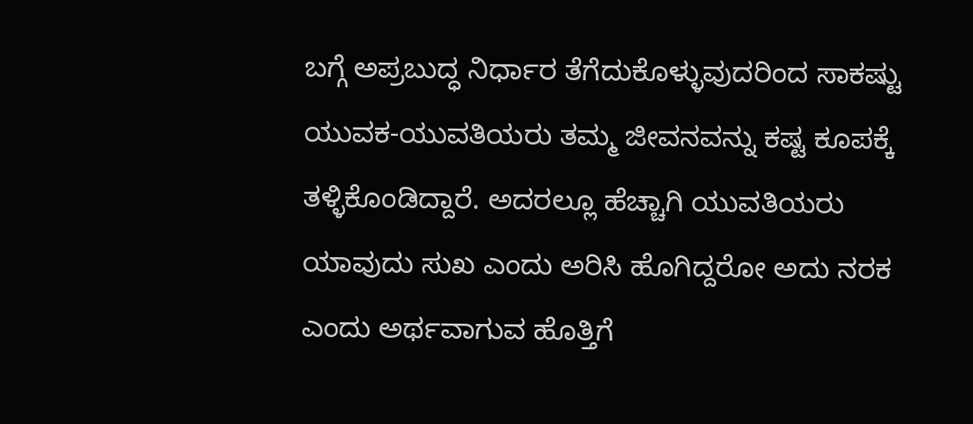ಬಗ್ಗೆ ಅಪ್ರಬುದ್ಧ ನಿರ್ಧಾರ ತೆಗೆದುಕೊಳ್ಳುವುದರಿಂದ ಸಾಕಷ್ಟು ಯುವಕ-ಯುವತಿಯರು ತಮ್ಮ ಜೀವನವನ್ನು ಕಷ್ಟ ಕೂಪಕ್ಕೆ ತಳ್ಳಿಕೊಂಡಿದ್ದಾರೆ. ಅದರಲ್ಲೂ ಹೆಚ್ಚಾಗಿ ಯುವತಿಯರು ಯಾವುದು ಸುಖ ಎಂದು ಅರಿಸಿ ಹೊಗಿದ್ದರೋ ಅದು ನರಕ ಎಂದು ಅರ್ಥವಾಗುವ ಹೊತ್ತಿಗೆ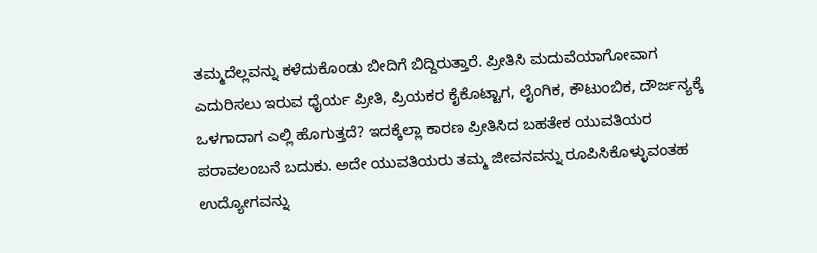ತಮ್ಮದೆಲ್ಲವನ್ನು ಕಳೆದುಕೊಂಡು ಬೀದಿಗೆ ಬಿದ್ದಿರುತ್ತಾರೆ. ಪ್ರೀತಿಸಿ ಮದುವೆಯಾಗೋವಾಗ ಎದುರಿಸಲು ಇರುವ ಧೈರ್ಯ ಪ್ರೀತಿ, ಪ್ರಿಯಕರ ಕೈಕೊಟ್ಟಾಗ, ಲೈಂಗಿಕ, ಕೌಟುಂಬಿಕ, ದೌರ್ಜನ್ಯಕ್ಕೆ ಒಳಗಾದಾಗ ಎಲ್ಲಿ ಹೊಗುತ್ತದೆ? ಇದಕ್ಕೆಲ್ಲಾ ಕಾರಣ ಪ್ರೀತಿಸಿದ ಬಹತೇಕ ಯುವತಿಯರ ಪರಾವಲಂಬನೆ ಬದುಕು. ಅದೇ ಯುವತಿಯರು ತಮ್ಮ ಜೀವನವನ್ನು ರೂಪಿಸಿಕೊಳ್ಳುವಂತಹ ಉದ್ಯೋಗವನ್ನು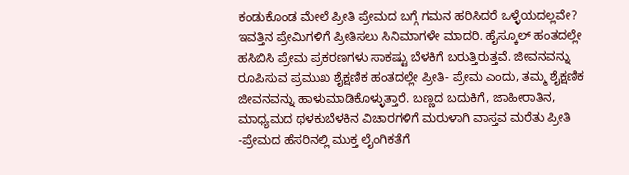ಕಂಡುಕೊಂಡ ಮೇಲೆ ಪ್ರೀತಿ ಪ್ರೇಮದ ಬಗ್ಗೆ ಗಮನ ಹರಿಸಿದರೆ ಒಳ್ಳೆಯದಲ್ಲವೇ?
ಇವತ್ತಿನ ಪ್ರೇಮಿಗಳಿಗೆ ಪ್ರೀತಿಸಲು ಸಿನಿಮಾಗಳೇ ಮಾದರಿ. ಹೈಸ್ಕೂಲ್ ಹಂತದಲ್ಲೇ ಹಸಿಬಿಸಿ ಪ್ರೇಮ ಪ್ರಕರಣಗಳು ಸಾಕಷ್ಟು ಬೆಳಕಿಗೆ ಬರುತ್ತಿರುತ್ತವೆ. ಜೀವನವನ್ನು ರೂಪಿಸುವ ಪ್ರಮುಖ ಶೈಕ್ಷಣಿಕ ಹಂತದಲ್ಲೇ ಪ್ರೀತಿ- ಪ್ರೇಮ ಎಂದು, ತಮ್ಮ ಶೈಕ್ಷಣಿಕ ಜೀವನವನ್ನು ಹಾಳುಮಾಡಿಕೊಳ್ಳುತ್ತಾರೆ. ಬಣ್ಣದ ಬದುಕಿಗೆ, ಜಾಹೀರಾತಿನ, ಮಾಧ್ಯಮದ ಥಳಕುಬೆಳಕಿನ ವಿಚಾರಗಳಿಗೆ ಮರುಳಾಗಿ ವಾಸ್ತವ ಮರೆತು ಪ್ರೀತಿ -ಪ್ರೇಮದ ಹೆಸರಿನಲ್ಲಿ ಮುಕ್ತ ಲೈಂಗಿಕತೆಗೆ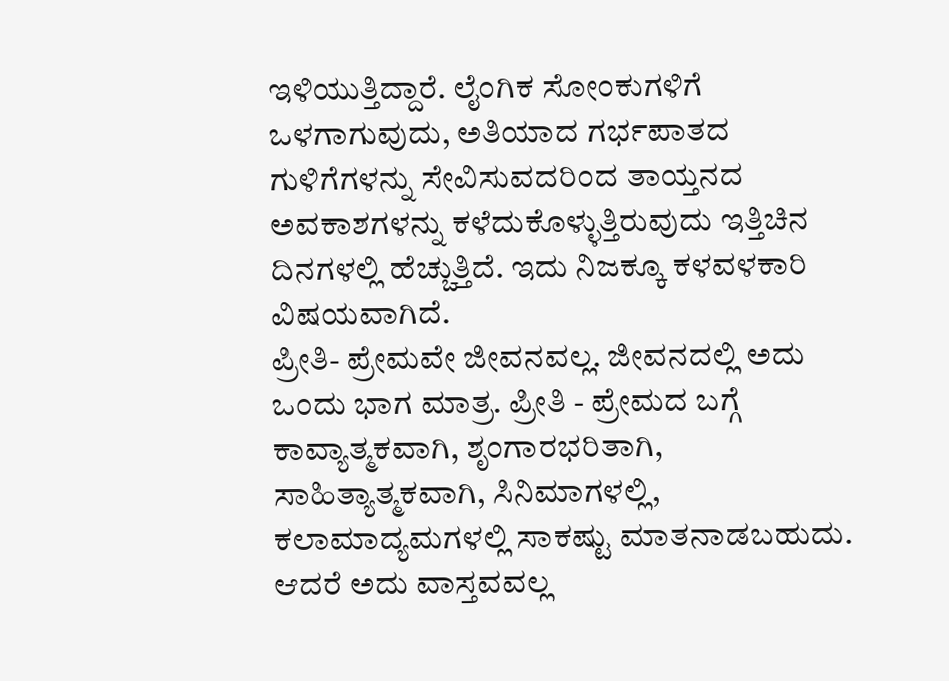ಇಳಿಯುತ್ತಿದ್ದಾರೆ. ಲೈಂಗಿಕ ಸೋಂಕುಗಳಿಗೆ ಒಳಗಾಗುವುದು, ಅತಿಯಾದ ಗರ್ಭಪಾತದ ಗುಳಿಗೆಗಳನ್ನು ಸೇವಿಸುವದರಿಂದ ತಾಯ್ತನದ ಅವಕಾಶಗಳನ್ನು ಕಳೆದುಕೊಳ್ಳುತ್ತಿರುವುದು ಇತ್ತಿಚಿನ ದಿನಗಳಲ್ಲಿ ಹೆಚ್ಚುತ್ತಿದೆ. ಇದು ನಿಜಕ್ಕೂ ಕಳವಳಕಾರಿ ವಿಷಯವಾಗಿದೆ.
ಪ್ರೀತಿ- ಪ್ರೇಮವೇ ಜೀವನವಲ್ಲ. ಜೀವನದಲ್ಲಿ ಅದು ಒಂದು ಭಾಗ ಮಾತ್ರ. ಪ್ರೀತಿ - ಪ್ರೇಮದ ಬಗ್ಗೆ ಕಾವ್ಯಾತ್ಮಕವಾಗಿ, ಶೃಂಗಾರಭರಿತಾಗಿ, ಸಾಹಿತ್ಯಾತ್ಮಕವಾಗಿ, ಸಿನಿಮಾಗಳಲ್ಲಿ, ಕಲಾಮಾದ್ಯಮಗಳಲ್ಲಿ ಸಾಕಷ್ಟು ಮಾತನಾಡಬಹುದು. ಆದರೆ ಅದು ವಾಸ್ತವವಲ್ಲ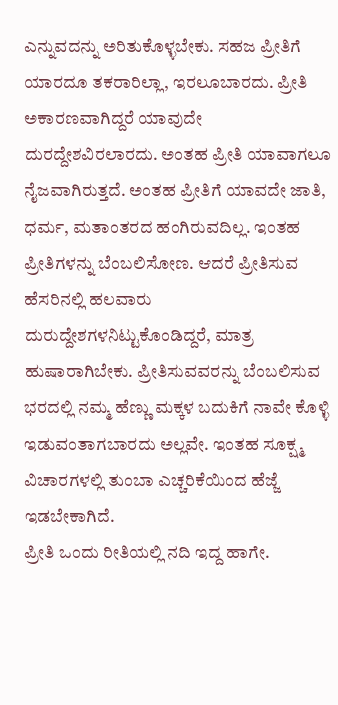ಎನ್ನುವದನ್ನು ಅರಿತುಕೊಳ್ಳಬೇಕು. ಸಹಜ ಪ್ರೀತಿಗೆ ಯಾರದೂ ತಕರಾರಿಲ್ಲಾ, ಇರಲೂಬಾರದು. ಪ್ರೀತಿ ಅಕಾರಣವಾಗಿದ್ದರೆ ಯಾವುದೇ ದುರದ್ದೇಶವಿರಲಾರದು. ಅಂತಹ ಪ್ರೀತಿ ಯಾವಾಗಲೂ ನೈಜವಾಗಿರುತ್ತದೆ. ಅಂತಹ ಪ್ರೀತಿಗೆ ಯಾವದೇ ಜಾತಿ, ಧರ್ಮ, ಮತಾಂತರದ ಹಂಗಿರುವದಿಲ್ಲ. ಇಂತಹ ಪ್ರೀತಿಗಳನ್ನು ಬೆಂಬಲಿಸೋಣ. ಆದರೆ ಪ್ರೀತಿಸುವ ಹೆಸರಿನಲ್ಲಿ ಹಲವಾರು ದುರುದ್ದೇಶಗಳನಿಟ್ಟುಕೊಂಡಿದ್ದರೆ, ಮಾತ್ರ ಹುಷಾರಾಗಿಬೇಕು. ಪ್ರೀತಿಸುವವರನ್ನು ಬೆಂಬಲಿಸುವ ಭರದಲ್ಲಿ ನಮ್ಮ ಹೆಣ್ಣು ಮಕ್ಕಳ ಬದುಕಿಗೆ ನಾವೇ ಕೊಳ್ಳಿ ಇಡುವಂತಾಗಬಾರದು ಅಲ್ಲವೇ. ಇಂತಹ ಸೂಕ್ಷ್ಮ ವಿಚಾರಗಳಲ್ಲಿ ತುಂಬಾ ಎಚ್ಚರಿಕೆಯಿಂದ ಹೆಜ್ಜೆ ಇಡಬೇಕಾಗಿದೆ.
ಪ್ರೀತಿ ಒಂದು ರೀತಿಯಲ್ಲಿ ನದಿ ಇದ್ದ ಹಾಗೇ.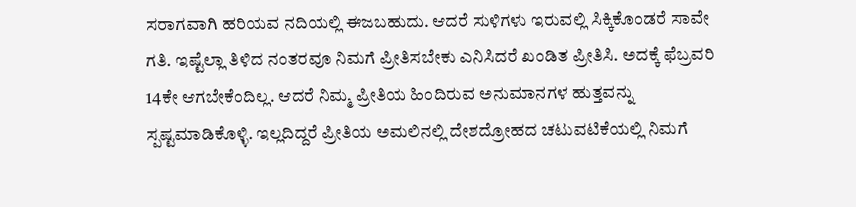ಸರಾಗವಾಗಿ ಹರಿಯವ ನದಿಯಲ್ಲಿ ಈಜಬಹುದು. ಆದರೆ ಸುಳಿಗಳು ಇರುವಲ್ಲಿ ಸಿಕ್ಕಿಕೊಂಡರೆ ಸಾವೇ ಗತಿ. ಇಷ್ಟೆಲ್ಲಾ ತಿಳಿದ ನಂತರವೂ ನಿಮಗೆ ಪ್ರೀತಿಸಬೇಕು ಎನಿಸಿದರೆ ಖಂಡಿತ ಪ್ರೀತಿಸಿ. ಅದಕ್ಕೆ ಫೆಬ್ರವರಿ 14ಕೇ ಆಗಬೇಕೆಂದಿಲ್ಲ. ಆದರೆ ನಿಮ್ಮ ಪ್ರೀತಿಯ ಹಿಂದಿರುವ ಅನುಮಾನಗಳ ಹುತ್ತವನ್ನು ಸ್ಪಷ್ಟಮಾಡಿಕೊಳ್ಳಿ. ಇಲ್ಲದಿದ್ದರೆ ಪ್ರೀತಿಯ ಅಮಲಿನಲ್ಲಿ ದೇಶದ್ರೋಹದ ಚಟುವಟಿಕೆಯಲ್ಲಿ ನಿಮಗೆ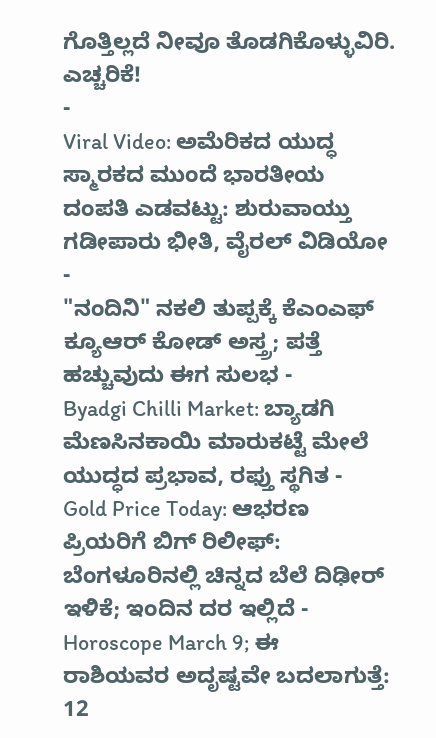ಗೊತ್ತಿಲ್ಲದೆ ನೀವೂ ತೊಡಗಿಕೊಳ್ಳುವಿರಿ. ಎಚ್ಚರಿಕೆ!
-
Viral Video: ಅಮೆರಿಕದ ಯುದ್ಧ ಸ್ಮಾರಕದ ಮುಂದೆ ಭಾರತೀಯ ದಂಪತಿ ಎಡವಟ್ಟು: ಶುರುವಾಯ್ತು ಗಡೀಪಾರು ಭೀತಿ, ವೈರಲ್ ವಿಡಿಯೋ -
"ನಂದಿನಿ" ನಕಲಿ ತುಪ್ಪಕ್ಕೆ ಕೆಎಂಎಫ್ ಕ್ಯೂಆರ್ ಕೋಡ್ ಅಸ್ತ್ರ; ಪತ್ತೆ ಹಚ್ಚುವುದು ಈಗ ಸುಲಭ -
Byadgi Chilli Market: ಬ್ಯಾಡಗಿ ಮೆಣಸಿನಕಾಯಿ ಮಾರುಕಟ್ಟೆ ಮೇಲೆ ಯುದ್ಧದ ಪ್ರಭಾವ, ರಫ್ತು ಸ್ಥಗಿತ -
Gold Price Today: ಆಭರಣ ಪ್ರಿಯರಿಗೆ ಬಿಗ್ ರಿಲೀಫ್: ಬೆಂಗಳೂರಿನಲ್ಲಿ ಚಿನ್ನದ ಬೆಲೆ ದಿಢೀರ್ ಇಳಿಕೆ; ಇಂದಿನ ದರ ಇಲ್ಲಿದೆ -
Horoscope March 9; ಈ ರಾಶಿಯವರ ಅದೃಷ್ಟವೇ ಬದಲಾಗುತ್ತೆ: 12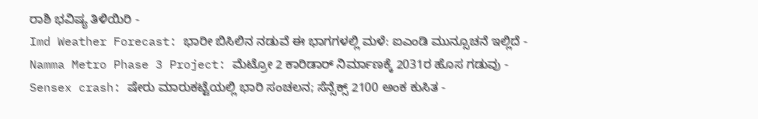ರಾಶಿ ಭವಿಷ್ಯ ತಿಳಿಯಿರಿ -
Imd Weather Forecast: ಭಾರೀ ಬಿಸಿಲಿನ ನಡುವೆ ಈ ಭಾಗಗಳಲ್ಲಿ ಮಳೆ: ಐಎಂಡಿ ಮುನ್ಸೂಚನೆ ಇಲ್ಲಿದೆ -
Namma Metro Phase 3 Project: ಮೆಟ್ರೋ 2 ಕಾರಿಡಾರ್ ನಿರ್ಮಾಣಕ್ಕೆ 2031ರ ಹೊಸ ಗಡುವು -
Sensex crash: ಷೇರು ಮಾರುಕಟ್ಟೆಯಲ್ಲಿ ಭಾರಿ ಸಂಚಲನ; ಸೆನ್ಸೆಕ್ಸ್ 2100 ಅಂಕ ಕುಸಿತ -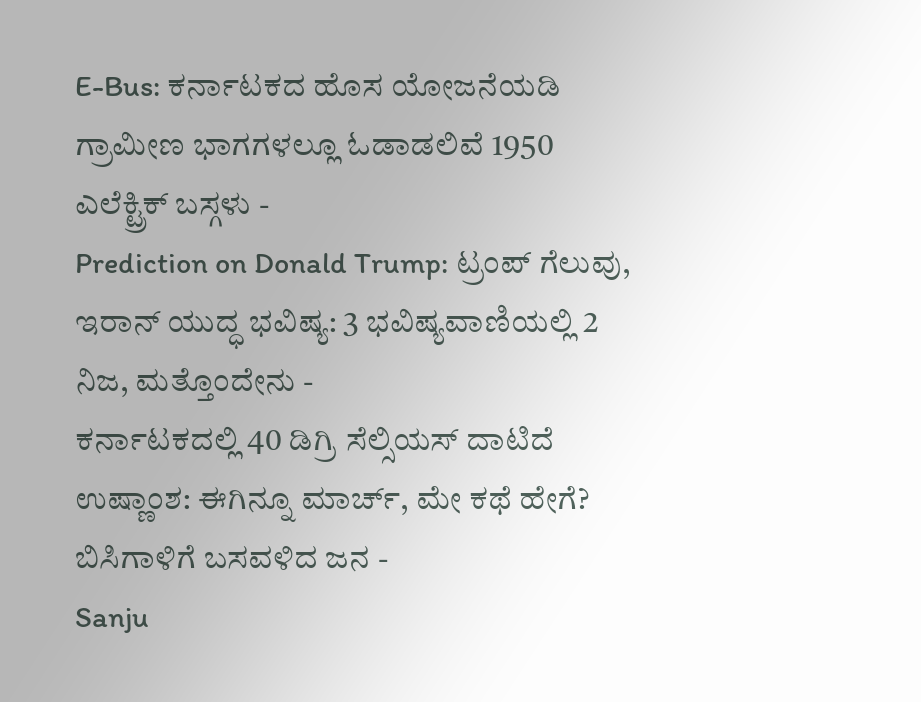E-Bus: ಕರ್ನಾಟಕದ ಹೊಸ ಯೋಜನೆಯಡಿ ಗ್ರಾಮೀಣ ಭಾಗಗಳಲ್ಲೂ ಓಡಾಡಲಿವೆ 1950 ಎಲೆಕ್ಟ್ರಿಕ್ ಬಸ್ಗಳು -
Prediction on Donald Trump: ಟ್ರಂಪ್ ಗೆಲುವು, ಇರಾನ್ ಯುದ್ಧ ಭವಿಷ್ಯ: 3 ಭವಿಷ್ಯವಾಣಿಯಲ್ಲಿ 2 ನಿಜ, ಮತ್ತೊಂದೇನು -
ಕರ್ನಾಟಕದಲ್ಲಿ 40 ಡಿಗ್ರಿ ಸೆಲ್ಸಿಯಸ್ ದಾಟಿದೆ ಉಷ್ಣಾಂಶ: ಈಗಿನ್ನೂ ಮಾರ್ಚ್, ಮೇ ಕಥೆ ಹೇಗೆ? ಬಿಸಿಗಾಳಿಗೆ ಬಸವಳಿದ ಜನ -
Sanju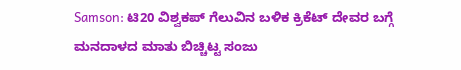Samson: ಟಿ20 ವಿಶ್ವಕಪ್ ಗೆಲುವಿನ ಬಳಿಕ ಕ್ರಿಕೆಟ್ ದೇವರ ಬಗ್ಗೆ ಮನದಾಳದ ಮಾತು ಬಿಚ್ಚಿಟ್ಟ ಸಂಜು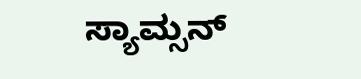ಸ್ಯಾಮ್ಸನ್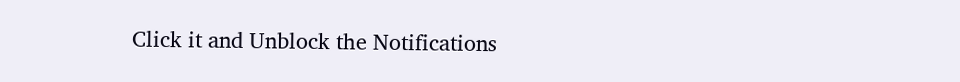Click it and Unblock the Notifications